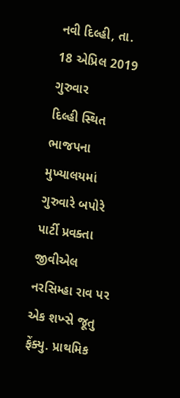નવી દિલ્હી, તા. 18 એપ્રિલ 2019 ગુરુવાર
દિલ્હી સ્થિત ભાજપના મુખ્યાલયમાં ગુરુવારે બપોરે પાર્ટી પ્રવક્તા જીવીએલ નરસિમ્હા રાવ પર એક શખ્સે જૂતુ ફેંક્યુ. પ્રાથમિક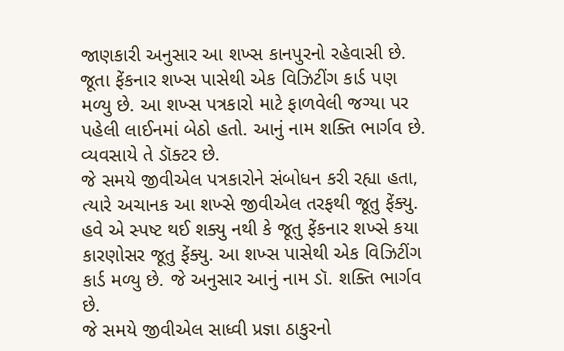જાણકારી અનુસાર આ શખ્સ કાનપુરનો રહેવાસી છે. જૂતા ફેંકનાર શખ્સ પાસેથી એક વિઝિટીંગ કાર્ડ પણ મળ્યુ છે. આ શખ્સ પત્રકારો માટે ફાળવેલી જગ્યા પર પહેલી લાઈનમાં બેઠો હતો. આનું નામ શક્તિ ભાર્ગવ છે. વ્યવસાયે તે ડૉક્ટર છે.
જે સમયે જીવીએલ પત્રકારોને સંબોધન કરી રહ્યા હતા, ત્યારે અચાનક આ શખ્સે જીવીએલ તરફથી જૂતુ ફેંક્યુ. હવે એ સ્પષ્ટ થઈ શક્યુ નથી કે જૂતુ ફેંકનાર શખ્સે કયા કારણોસર જૂતુ ફેંક્યુ. આ શખ્સ પાસેથી એક વિઝિટીંગ કાર્ડ મળ્યુ છે. જે અનુસાર આનું નામ ડૉ. શક્તિ ભાર્ગવ છે.
જે સમયે જીવીએલ સાધ્વી પ્રજ્ઞા ઠાકુરનો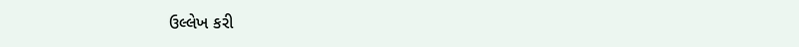ઉલ્લેખ કરી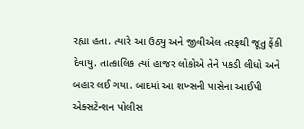રહ્યા હતા. ત્યારે આ ઉઠ્યુ અને જીવીએલ તરફથી જૂતુ ફેંકી દેવાયુ. તાત્કાલિક ત્યાં હાજર લોકોએ તેને પકડી લીધો અને બહાર લઈ ગયા. બાદમાં આ શખ્સની પાસેના આઈપી એક્સટેન્શન પોલીસ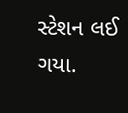સ્ટેશન લઈ ગયા.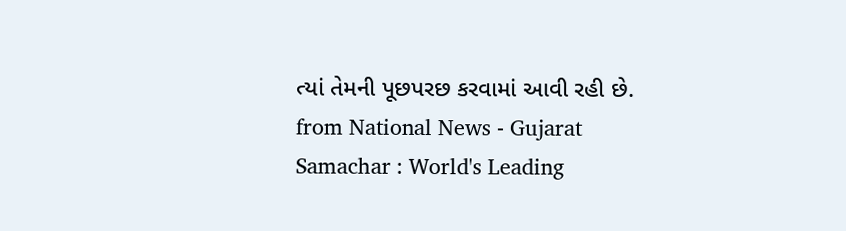ત્યાં તેમની પૂછપરછ કરવામાં આવી રહી છે.
from National News - Gujarat Samachar : World's Leading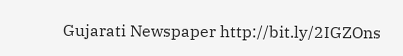Gujarati Newspaper http://bit.ly/2IGZOns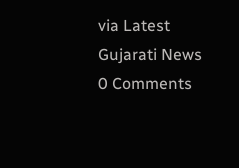via Latest Gujarati News
0 Comments